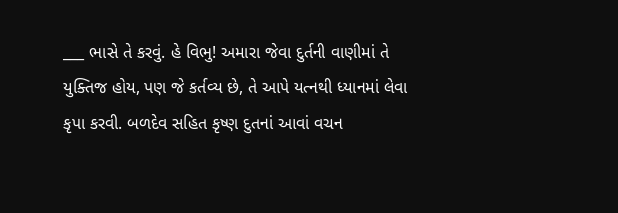___ ભાસે તે કરવું. હે વિભુ! અમારા જેવા દુર્તની વાણીમાં તે યુક્તિજ હોય, પણ જે કર્તવ્ય છે, તે આપે યત્નથી ધ્યાનમાં લેવા કૃપા કરવી. બળદેવ સહિત કૃષ્ણ દુતનાં આવાં વચન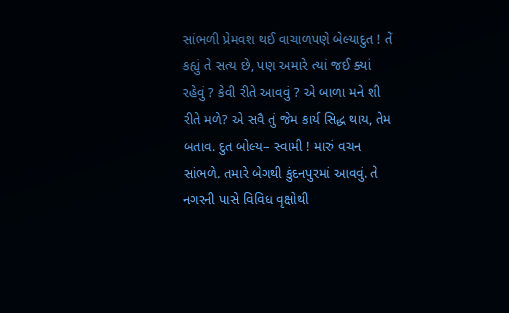સાંભળી પ્રેમવશ થઈ વાચાળપણે બેલ્યાદુત ! તેં કહ્યું તે સત્ય છે, પણ અમારે ત્યાં જઈ ક્યાં રહેવું ? કેવી રીતે આવવું ? એ બાળા મને શી રીતે મળે? એ સવૈ તું જેમ કાર્ય સિદ્ધ થાય, તેમ બતાવ. દુત બોલ્ય– સ્વામી ! મારું વચન સાંભળે. તમારે બેગથી કુંદનપુરમાં આવવું. તે નગરની પાસે વિવિધ વૃક્ષોથી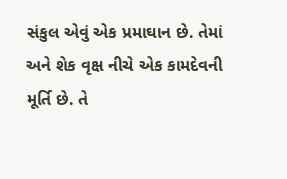સંકુલ એવું એક પ્રમાઘાન છે. તેમાં અને શેક વૃક્ષ નીચે એક કામદેવની મૂર્તિ છે. તે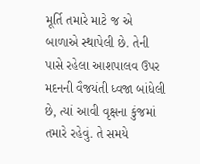મૂર્તિ તમારે માટે જ એ બાળાએ સ્થાપેલી છે. તેની પાસે રહેલા આશપાલવ ઉપર મદનની વૈજયંતી ધ્વજા બાંધેલી છે, ત્યાં આવી વૃક્ષના કુંજમાં તમારે રહેવું. તે સમયે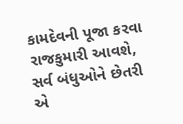કામદેવની પૂજા કરવા રાજકુમારી આવશે, સર્વ બંધુઓને છેતરી એ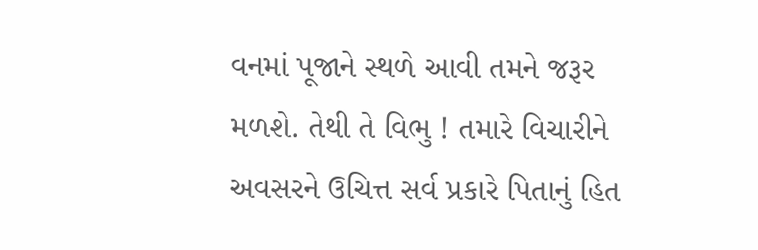વનમાં પૂજાને સ્થળે આવી તમને જરૂર મળશે. તેથી તે વિભુ ! તમારે વિચારીને અવસરને ઉચિત્ત સર્વ પ્રકારે પિતાનું હિત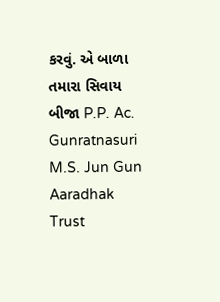કરવું. એ બાળા તમારા સિવાય બીજા P.P. Ac. Gunratnasuri M.S. Jun Gun Aaradhak Trust